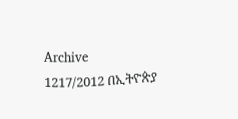Archive
1217/2012 በኢትዮጵያ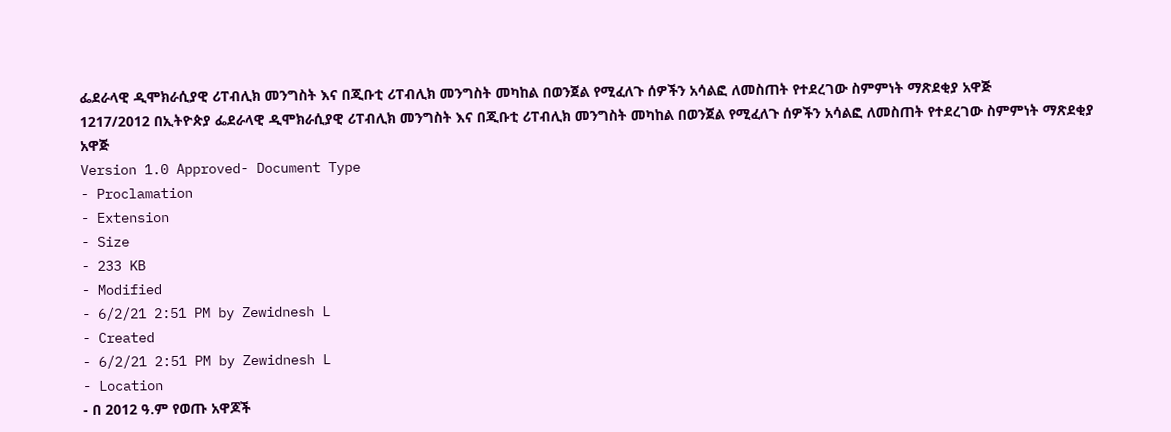ፌደራላዊ ዲሞክራሲያዊ ሪፐብሊክ መንግስት እና በጂቡቲ ሪፐብሊክ መንግስት መካከል በወንጀል የሚፈለጉ ሰዎችን አሳልፎ ለመስጠት የተደረገው ስምምነት ማጽደቂያ አዋጅ
1217/2012 በኢትዮጵያ ፌደራላዊ ዲሞክራሲያዊ ሪፐብሊክ መንግስት እና በጂቡቲ ሪፐብሊክ መንግስት መካከል በወንጀል የሚፈለጉ ሰዎችን አሳልፎ ለመስጠት የተደረገው ስምምነት ማጽደቂያ አዋጅ
Version 1.0 Approved- Document Type
- Proclamation
- Extension
- Size
- 233 KB
- Modified
- 6/2/21 2:51 PM by Zewidnesh L
- Created
- 6/2/21 2:51 PM by Zewidnesh L
- Location
- በ 2012 ዓ.ም የወጡ አዋጆች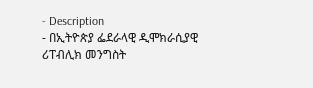- Description
- በኢትዮጵያ ፌደራላዊ ዲሞክራሲያዊ ሪፐብሊክ መንግስት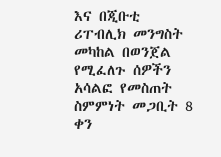እና በጂቡቲ ሪፐብሊክ መንግስት መካከል በወንጀል የሚፈለጉ ሰዎችን አሳልፎ የመስጠት ስምምነት መጋቢት 8 ቀን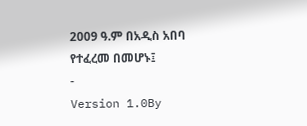2009 ዓ.ም በአዲስ አበባ የተፈረመ በመሆኑ፤
-
Version 1.0By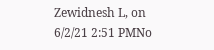Zewidnesh L, on 6/2/21 2:51 PMNo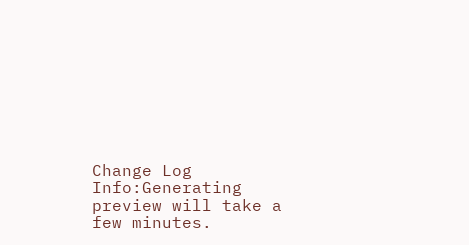Change Log
Info:Generating preview will take a few minutes.